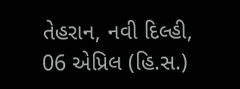તેહરાન, નવી દિલ્હી, 06 એપ્રિલ (હિ.સ.)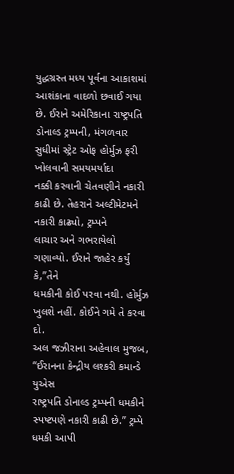યુદ્ધગ્રસ્ત મધ્ય પૂર્વના આકાશમાં આશંકાના વાદળો છવાઈ ગયા છે. ઈરાને અમેરિકાના રાષ્ટ્રપતિ
ડોનાલ્ડ ટ્રમ્પની, મંગળવાર સુધીમાં સ્ટ્રેટ ઓફ હોર્મુઝ ફરી ખોલવાની સમયમર્યાદા
નક્કી કરવાની ચેતવણીને નકારી કાઢી છે. તેહરાને અલ્ટીમેટમને નકારી કાઢ્યો, ટ્રમ્પને
લાચાર અને ગભરાયેલો ગણાવ્યો. ઈરાને જાહેર કર્યું કે,”તેને
ધમકીની કોઈ પરવા નથી. હોર્મુઝ ખુલશે નહીં. કોઈને ગમે તે કરવા દો.
અલ જઝીરાના અહેવાલ મુજબ, “ઈરાનના કેન્દ્રીય લશ્કરી કમાન્ડે યુએસ
રાષ્ટ્રપતિ ડોનાલ્ડ ટ્રમ્પની ધમકીને સ્પષ્ટપણે નકારી કાઢી છે.” ટ્રમ્પે ધમકી આપી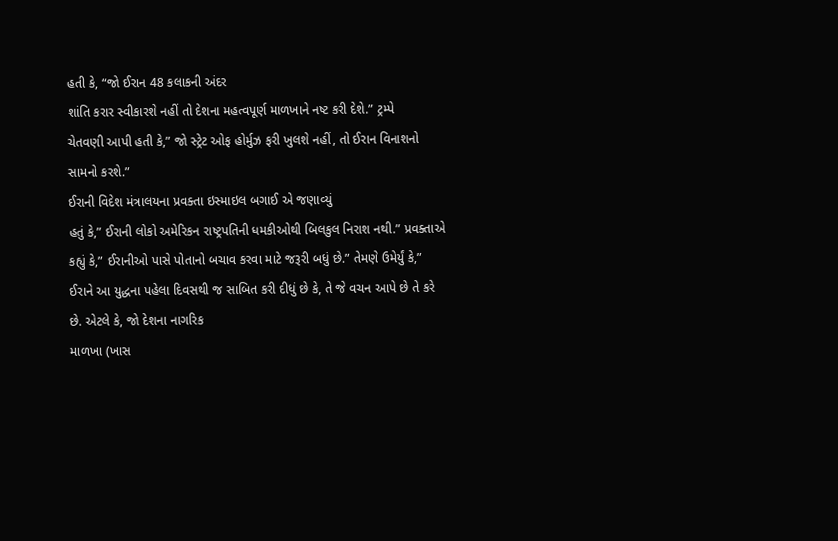હતી કે, “જો ઈરાન 48 કલાકની અંદર
શાંતિ કરાર સ્વીકારશે નહીં તો દેશના મહત્વપૂર્ણ માળખાને નષ્ટ કરી દેશે.” ટ્રમ્પે
ચેતવણી આપી હતી કે,” જો સ્ટ્રેટ ઓફ હોર્મુઝ ફરી ખુલશે નહીં, તો ઈરાન વિનાશનો
સામનો કરશે.”
ઈરાની વિદેશ મંત્રાલયના પ્રવક્તા ઇસ્માઇલ બગાઈ એ જણાવ્યું
હતું કે,” ઈરાની લોકો અમેરિકન રાષ્ટ્રપતિની ધમકીઓથી બિલકુલ નિરાશ નથી.” પ્રવક્તાએ
કહ્યું કે,” ઈરાનીઓ પાસે પોતાનો બચાવ કરવા માટે જરૂરી બધું છે.” તેમણે ઉમેર્યું કે,”
ઈરાને આ યુદ્ધના પહેલા દિવસથી જ સાબિત કરી દીધું છે કે, તે જે વચન આપે છે તે કરે
છે. એટલે કે, જો દેશના નાગરિક
માળખા (ખાસ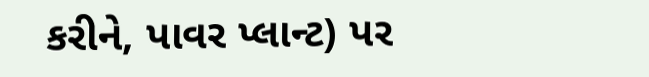કરીને, પાવર પ્લાન્ટ) પર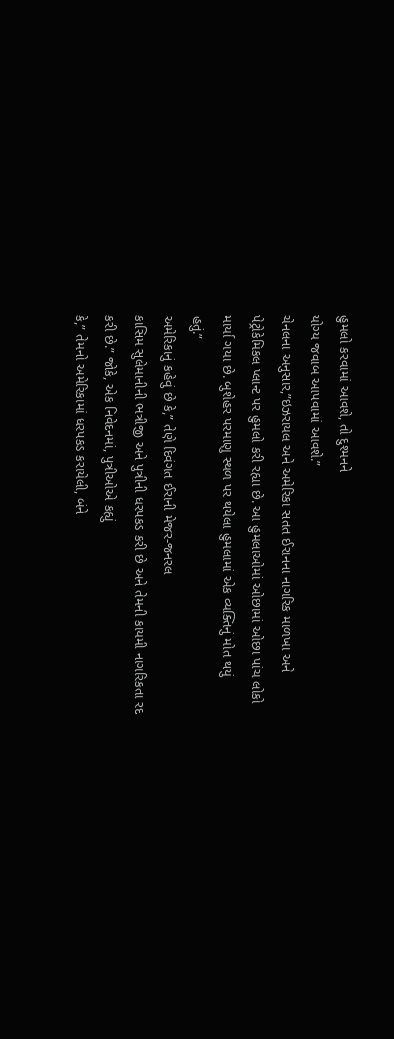હુમલો કરવામાં આવશે, તો દુશ્મનને
યોગ્ય જવાબ આપવામાં આવશે.”
ચેનલના અનુસાર,”ઇઝરાયલ અને અમેરિકા સતત ઈરાનના નાગરિક માળખા અને
પેટ્રોકેમિકલ પ્લાન્ટ પર હુમલો કરી રહ્યા છે. આ હુમલાઓમાં ઓછામાં ઓછા પાંચ લોકો
માર્યા ગયા છે. બુશેહર પરમાણુ સ્થળ પર થયેલા હુમલામાં એક વ્યક્તિનું મોત થયું
હતું.”
અમેરિકાનું કહેવું છે કે,” તેણે દિવંગત ઈરાની મેજર-જનરલ
કાસિમ સુલેમાનીની ભત્રીજી અને પુત્રીની ધરપકડ કરી છે અને તેમની કાયમી નાગરિકતા રદ
કરી છે.” જોકે, એક નિવેદનમાં, પુત્રીઓએ કહ્યું
કે,” તેમનો અમેરિકામાં ધરપકડ કરાયેલી, બંને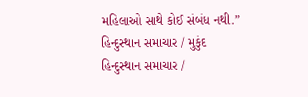મહિલાઓ સાથે કોઈ સંબંધ નથી.”
હિન્દુસ્થાન સમાચાર / મુકુંદ
હિન્દુસ્થાન સમાચાર /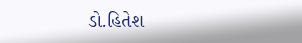ડો.હિતેશ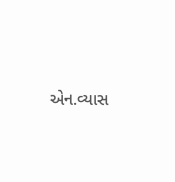એન.વ્યાસ